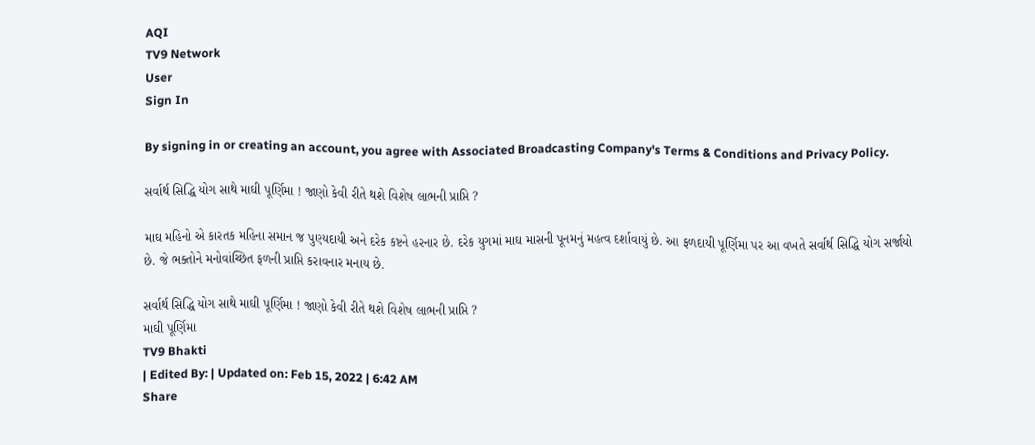AQI
TV9 Network
User
Sign In

By signing in or creating an account, you agree with Associated Broadcasting Company's Terms & Conditions and Privacy Policy.

સર્વાર્થ સિદ્ધિ યોગ સાથે માઘી પૂર્ણિમા ! જાણો કેવી રીતે થશે વિશેષ લાભની પ્રાપ્તિ ?

માઘ મહિનો એ કારતક મહિના સમાન જ પુણ્યદાયી અને દરેક કષ્ટને હરનાર છે. દરેક યુગમાં માઘ માસની પૂનમનું મહત્વ દર્શાવાયું છે. આ ફળદાયી પૂર્ણિમા પર આ વખતે સર્વાર્થ સિદ્ધિ યોગ સર્જાયો છે. જે ભક્તોને મનોવાંચ્છિત ફળની પ્રાપ્તિ કરાવનાર મનાય છે.

સર્વાર્થ સિદ્ધિ યોગ સાથે માઘી પૂર્ણિમા ! જાણો કેવી રીતે થશે વિશેષ લાભની પ્રાપ્તિ ?
માઘી પૂર્ણિમા
TV9 Bhakti
| Edited By: | Updated on: Feb 15, 2022 | 6:42 AM
Share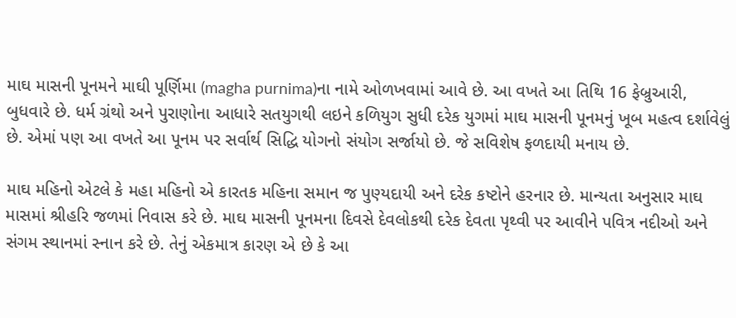માઘ માસની પૂનમને માઘી પૂર્ણિમા (magha purnima)ના નામે ઓળખવામાં આવે છે. આ વખતે આ તિથિ 16 ફેબ્રુઆરી, બુધવારે છે. ધર્મ ગ્રંથો અને પુરાણોના આધારે સતયુગથી લઇને કળિયુગ સુધી દરેક યુગમાં માઘ માસની પૂનમનું ખૂબ મહત્વ દર્શાવેલું છે. એમાં પણ આ વખતે આ પૂનમ પર સર્વાર્થ સિદ્ધિ યોગનો સંયોગ સર્જાયો છે. જે સવિશેષ ફળદાયી મનાય છે.

માઘ મહિનો એટલે કે મહા મહિનો એ કારતક મહિના સમાન જ પુણ્યદાયી અને દરેક કષ્ટોને હરનાર છે. માન્યતા અનુસાર માઘ માસમાં શ્રીહરિ જળમાં નિવાસ કરે છે. માઘ માસની પૂનમના દિવસે દેવલોકથી દરેક દેવતા પૃથ્વી પર આવીને પવિત્ર નદીઓ અને સંગમ સ્થાનમાં સ્નાન કરે છે. તેનું એકમાત્ર કારણ એ છે કે આ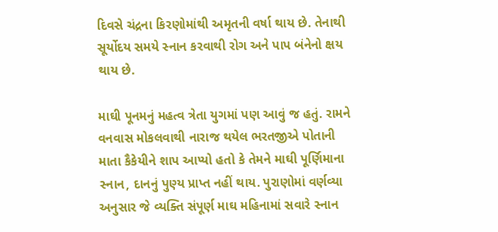દિવસે ચંદ્રના કિરણોમાંથી અમૃતની વર્ષા થાય છે. તેનાથી સૂર્યોદય સમયે સ્નાન કરવાથી રોગ અને પાપ બંનેનો ક્ષય થાય છે.

માઘી પૂનમનું મહત્વ ત્રેતા યુગમાં પણ આવું જ હતું. રામને વનવાસ મોકલવાથી નારાજ થયેલ ભરતજીએ પોતાની માતા કૈકેયીને શાપ આપ્યો હતો કે તેમને માઘી પૂર્ણિમાના સ્નાન, દાનનું પુણ્ય પ્રાપ્ત નહીં થાય. પુરાણોમાં વર્ણવ્યા અનુસાર જે વ્યક્તિ સંપૂર્ણ માઘ મહિનામાં સવારે સ્નાન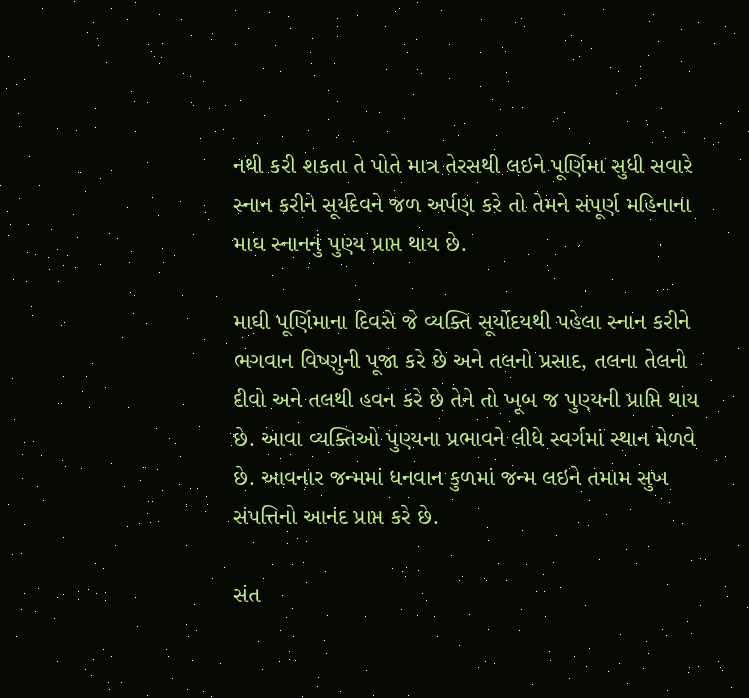નથી કરી શકતા તે પોતે માત્ર તેરસથી લઇને પૂર્ણિમા સુધી સવારે સ્નાન કરીને સૂર્યદેવને જળ અર્પણ કરે તો તેમને સંપૂર્ણ મહિનાના માઘ સ્નાનનું પુણ્ય પ્રાપ્ત થાય છે.

માઘી પૂર્ણિમાના દિવસે જે વ્યક્તિ સૂર્યોદયથી પહેલા સ્નાન કરીને ભગવાન વિષ્ણુની પૂજા કરે છે અને તલનો પ્રસાદ, તલના તેલનો દીવો અને તલથી હવન કરે છે તેને તો ખૂબ જ પુણ્યની પ્રાપ્તિ થાય છે. આવા વ્યક્તિઓ પુણ્યના પ્રભાવને લીધે સ્વર્ગમાં સ્થાન મેળવે છે. આવનાર જન્મમાં ધનવાન કુળમાં જન્મ લઇને તમામ સુખ સંપત્તિનો આનંદ પ્રાપ્ત કરે છે.

સંત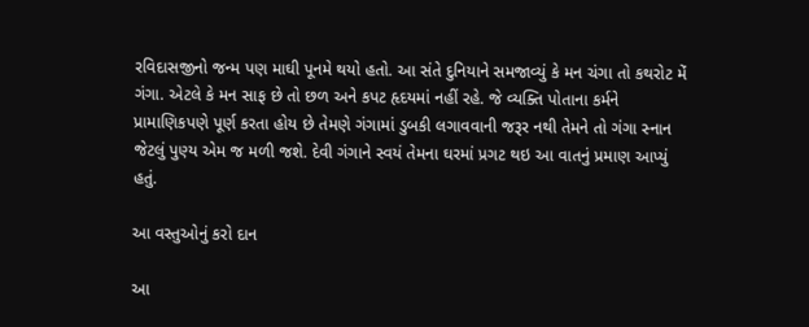રવિદાસજીનો જન્મ પણ માઘી પૂનમે થયો હતો. આ સંતે દુનિયાને સમજાવ્યું કે મન ચંગા તો કથરોટ મેં ગંગા. એટલે કે મન સાફ છે તો છળ અને કપટ હૃદયમાં નહીં રહે. જે વ્યક્તિ પોતાના કર્મને પ્રામાણિકપણે પૂર્ણ કરતા હોય છે તેમણે ગંગામાં ડુબકી લગાવવાની જરૂર નથી તેમને તો ગંગા સ્નાન જેટલું પુણ્ય એમ જ મળી જશે. દેવી ગંગાને સ્વયં તેમના ઘરમાં પ્રગટ થઇ આ વાતનું પ્રમાણ આપ્યું હતું.

આ વસ્તુઓનું કરો દાન

આ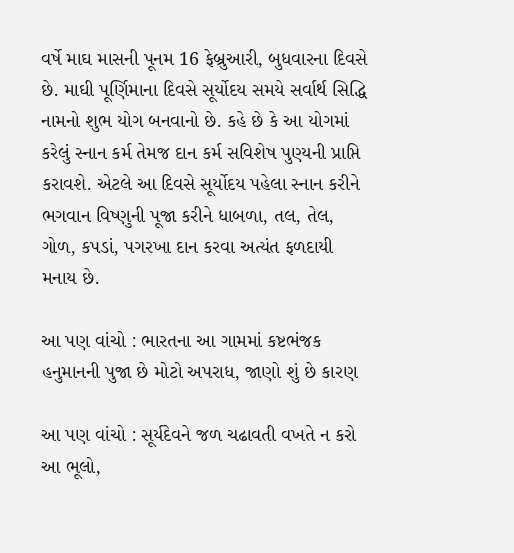વર્ષે માઘ માસની પૂનમ 16 ફેબ્રુઆરી, બુધવારના દિવસે છે. માઘી પૂર્ણિમાના દિવસે સૂર્યોદય સમયે સર્વાર્થ સિદ્ધિ નામનો શુભ યોગ બનવાનો છે. કહે છે કે આ યોગમાં કરેલું સ્નાન કર્મ તેમજ દાન કર્મ સવિશેષ પુણ્યની પ્રાપ્તિ કરાવશે. એટલે આ દિવસે સૂર્યોદય પહેલા સ્નાન કરીને ભગવાન વિષ્ણુની પૂજા કરીને ધાબળા, તલ, તેલ, ગોળ, કપડાં, પગરખા દાન કરવા અત્યંત ફળદાયી મનાય છે.

આ પણ વાંચો : ભારતના આ ગામમાં કષ્ટભંજક હનુમાનની પુજા છે મોટો અપરાધ, જાણો શું છે કારણ

આ પણ વાંચો : સૂર્યદેવને જળ ચઢાવતી વખતે ન કરો આ ભૂલો,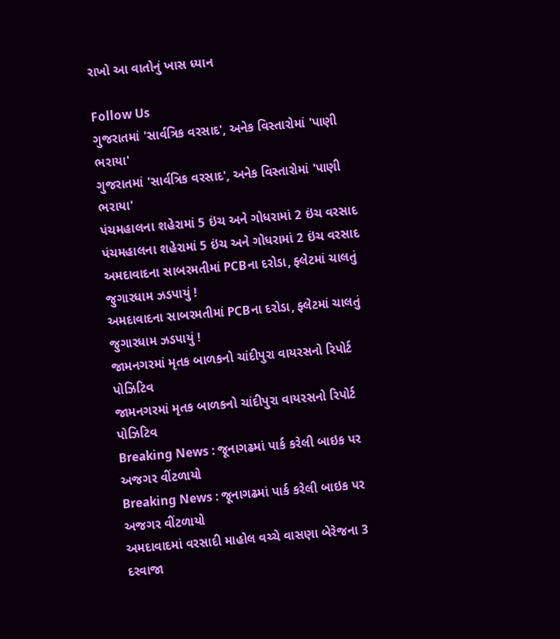રાખો આ વાતોનું ખાસ ધ્યાન

Follow Us
ગુજરાતમાં 'સાર્વત્રિક વરસાદ', અનેક વિસ્તારોમાં 'પાણી ભરાયા'
ગુજરાતમાં 'સાર્વત્રિક વરસાદ', અનેક વિસ્તારોમાં 'પાણી ભરાયા'
પંચમહાલના શહેરામાં 5 ઇંચ અને ગોધરામાં 2 ઇંચ વરસાદ
પંચમહાલના શહેરામાં 5 ઇંચ અને ગોધરામાં 2 ઇંચ વરસાદ
અમદાવાદના સાબરમતીમાં PCBના દરોડા, ફ્લેટમાં ચાલતું જુગારધામ ઝડપાયું !
અમદાવાદના સાબરમતીમાં PCBના દરોડા, ફ્લેટમાં ચાલતું જુગારધામ ઝડપાયું !
જામનગરમાં મૃતક બાળકનો ચાંદીપુરા વાયરસનો રિપોર્ટ પોઝિટિવ
જામનગરમાં મૃતક બાળકનો ચાંદીપુરા વાયરસનો રિપોર્ટ પોઝિટિવ
Breaking News : જૂનાગઢમાં પાર્ક કરેલી બાઇક પર અજગર વીંટળાયો
Breaking News : જૂનાગઢમાં પાર્ક કરેલી બાઇક પર અજગર વીંટળાયો
અમદાવાદમાં વરસાદી માહોલ વચ્ચે વાસણા બેરેજના 3 દરવાજા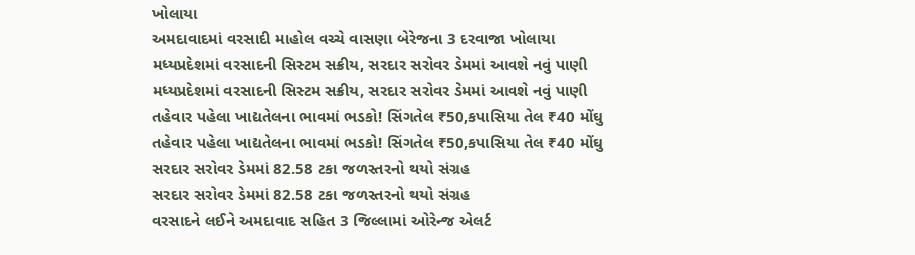ખોલાયા
અમદાવાદમાં વરસાદી માહોલ વચ્ચે વાસણા બેરેજના 3 દરવાજા ખોલાયા
મધ્યપ્રદેશમાં વરસાદની સિસ્ટમ સક્રીય, સરદાર સરોવર ડેમમાં આવશે નવું પાણી
મધ્યપ્રદેશમાં વરસાદની સિસ્ટમ સક્રીય, સરદાર સરોવર ડેમમાં આવશે નવું પાણી
તહેવાર પહેલા ખાદ્યતેલના ભાવમાં ભડકો! સિંગતેલ ₹50,કપાસિયા તેલ ₹40 મોંઘુ
તહેવાર પહેલા ખાદ્યતેલના ભાવમાં ભડકો! સિંગતેલ ₹50,કપાસિયા તેલ ₹40 મોંઘુ
સરદાર સરોવર ડેમમાં 82.58 ટકા જળસ્તરનો થયો સંગ્રહ
સરદાર સરોવર ડેમમાં 82.58 ટકા જળસ્તરનો થયો સંગ્રહ
વરસાદને લઈને અમદાવાદ સહિત 3 જિલ્લામાં ઓરેન્જ એલર્ટ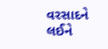વરસાદને લઈને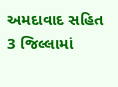અમદાવાદ સહિત 3 જિલ્લામાં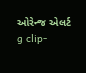ઓરેન્જ એલર્ટ
g clip-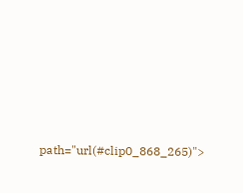path="url(#clip0_868_265)">